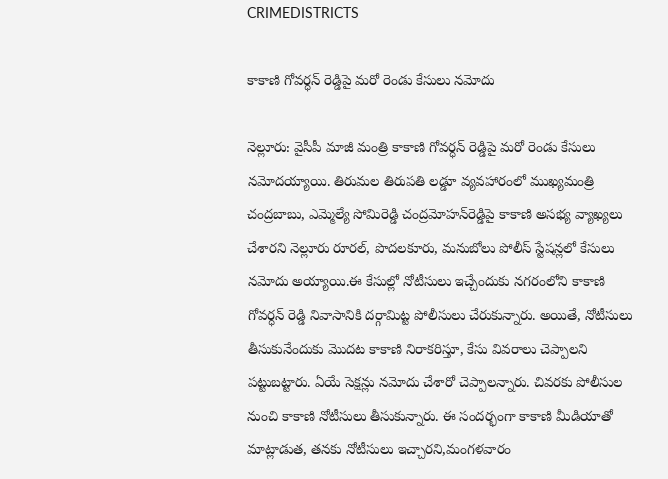CRIMEDISTRICTS

కాకాణి గోవర్ధన్ రెడ్డిపై మరో రెండు కేసులు నమోదు

నెల్లూరు: వైసీపీ మాజీ మంత్రి కాకాణి గోవర్ధన్ రెడ్డిపై మరో రెండు కేసులు నమోదయ్యాయి. తిరుమల తిరుపతి లడ్డూ వ్యవహారంలో ముఖ్యమంత్రి చంద్రబాబు, ఎమ్మెల్యే సోమిరెడ్డి చంద్రమోహన్‌రెడ్డిపై కాకాణి అసభ్య వ్యాఖ్యలు చేశారని నెల్లూరు రూరల్, పొదలకూరు, మనుబోలు పోలీస్ స్టేషన్లలో కేసులు నమోదు అయ్యాయి.ఈ కేసుల్లో నోటీసులు ఇచ్చేందుకు నగరంలోని కాకాణి గోవర్ధన్ రెడ్డి నివాసానికి దర్గామిట్ట పోలీసులు చేరుకున్నారు. అయితే, నోటీసులు తీసుకునేందుకు మొదట కాకాణి నిరాకరిస్తూ, కేసు వివరాలు చెప్పాలని పట్టుబట్టారు. ఏయే సెక్షన్లు నమోదు చేశారో చెప్పాలన్నారు. చివరకు పోలీసుల నుంచి కాకాణి నోటీసులు తీసుకున్నారు. ఈ సందర్భంగా కాకాణి మీడియాతో మాట్లాడుత, తనకు నోటీసులు ఇచ్చారని,మంగళవారం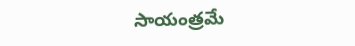సాయంత్రమే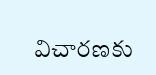విచారణకు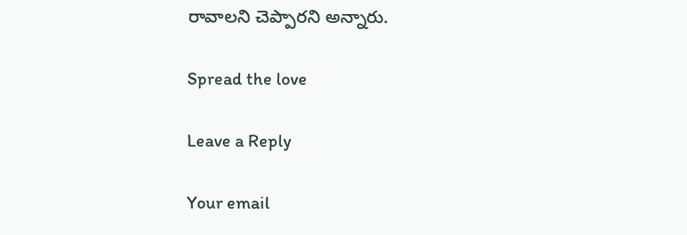రావాలని చెప్పారని అన్నారు.

Spread the love

Leave a Reply

Your email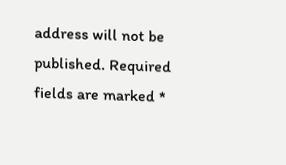address will not be published. Required fields are marked *